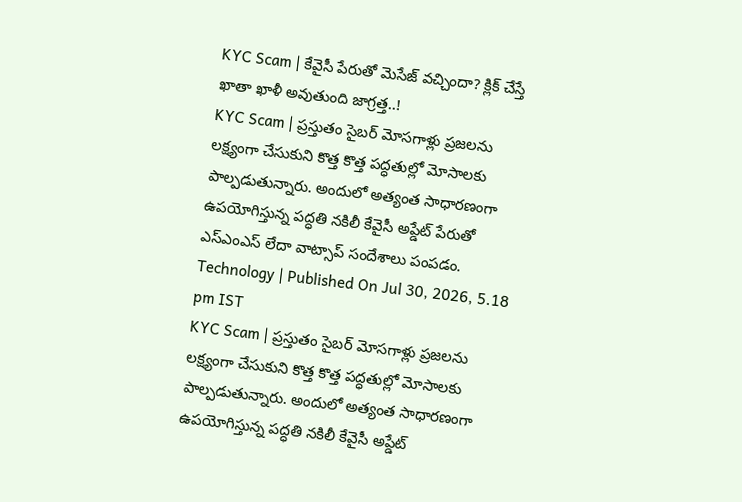KYC Scam | కేవైసీ పేరుతో మెసేజ్ వచ్చిందా? క్లిక్ చేస్తే ఖాతా ఖాళీ అవుతుంది జాగ్రత్త..!
KYC Scam | ప్రస్తుతం సైబర్ మోసగాళ్లు ప్రజలను లక్ష్యంగా చేసుకుని కొత్త కొత్త పద్ధతుల్లో మోసాలకు పాల్పడుతున్నారు. అందులో అత్యంత సాధారణంగా ఉపయోగిస్తున్న పద్ధతి నకిలీ కేవైసీ అప్డేట్ పేరుతో ఎస్ఎంఎస్ లేదా వాట్సాప్ సందేశాలు పంపడం.
Technology | Published On Jul 30, 2026, 5.18 pm IST
KYC Scam | ప్రస్తుతం సైబర్ మోసగాళ్లు ప్రజలను లక్ష్యంగా చేసుకుని కొత్త కొత్త పద్ధతుల్లో మోసాలకు పాల్పడుతున్నారు. అందులో అత్యంత సాధారణంగా ఉపయోగిస్తున్న పద్ధతి నకిలీ కేవైసీ అప్డేట్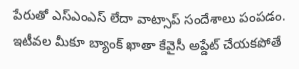పేరుతో ఎస్ఎంఎస్ లేదా వాట్సాప్ సందేశాలు పంపడం. ఇటీవల మీకూ బ్యాంక్ ఖాతా కేవైసీ అప్డేట్ చేయకపోతే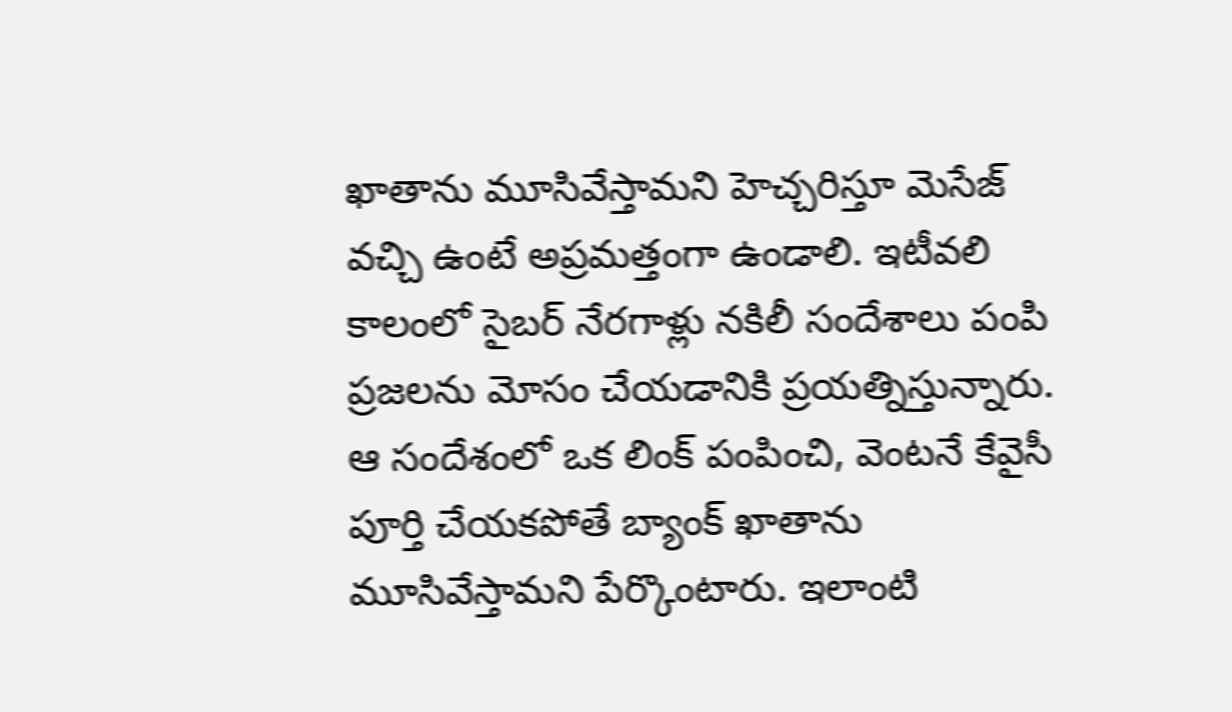ఖాతాను మూసివేస్తామని హెచ్చరిస్తూ మెసేజ్ వచ్చి ఉంటే అప్రమత్తంగా ఉండాలి. ఇటీవలి కాలంలో సైబర్ నేరగాళ్లు నకిలీ సందేశాలు పంపి ప్రజలను మోసం చేయడానికి ప్రయత్నిస్తున్నారు. ఆ సందేశంలో ఒక లింక్ పంపించి, వెంటనే కేవైసీ పూర్తి చేయకపోతే బ్యాంక్ ఖాతాను మూసివేస్తామని పేర్కొంటారు. ఇలాంటి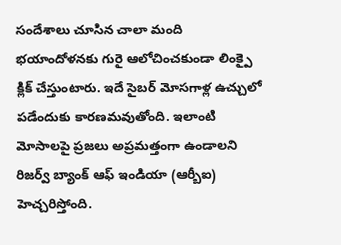సందేశాలు చూసిన చాలా మంది భయాందోళనకు గురై ఆలోచించకుండా లింక్పై క్లిక్ చేస్తుంటారు. ఇదే సైబర్ మోసగాళ్ల ఉచ్చులో పడేందుకు కారణమవుతోంది. ఇలాంటి మోసాలపై ప్రజలు అప్రమత్తంగా ఉండాలని రిజర్వ్ బ్యాంక్ ఆఫ్ ఇండియా (ఆర్బీఐ) హెచ్చరిస్తోంది.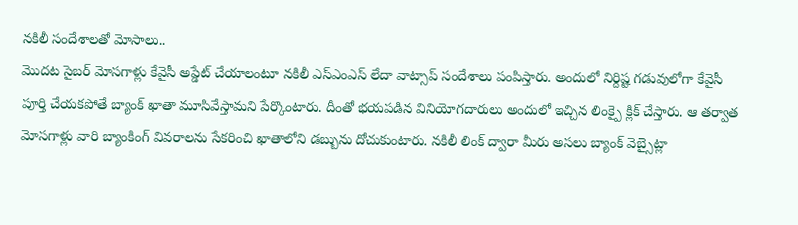నకిలీ సందేశాలతో మోసాలు..
మొదట సైబర్ మోసగాళ్లు కేవైసీ అప్డేట్ చేయాలంటూ నకిలీ ఎస్ఎంఎస్ లేదా వాట్సాప్ సందేశాలు పంపిస్తారు. అందులో నిర్దిష్ట గడువులోగా కేవైసీ పూర్తి చేయకపోతే బ్యాంక్ ఖాతా మూసివేస్తామని పేర్కొంటారు. దీంతో భయపడిన వినియోగదారులు అందులో ఇచ్చిన లింక్పై క్లిక్ చేస్తారు. ఆ తర్వాత మోసగాళ్లు వారి బ్యాంకింగ్ వివరాలను సేకరించి ఖాతాలోని డబ్బును దోచుకుంటారు. నకిలీ లింక్ ద్వారా మీరు అసలు బ్యాంక్ వెబ్సైట్లా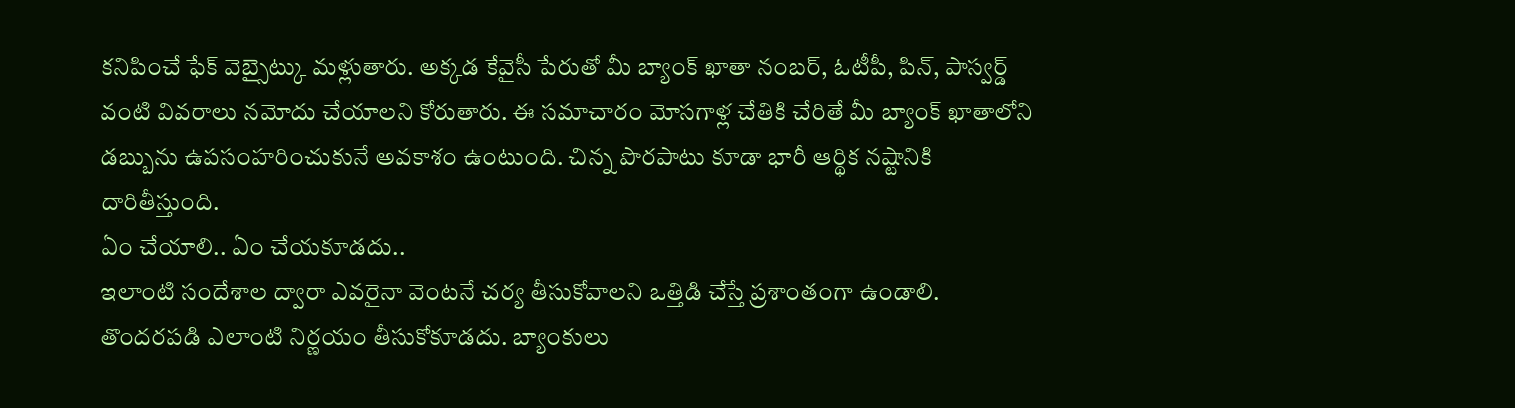కనిపించే ఫేక్ వెబ్సైట్కు మళ్లుతారు. అక్కడ కేవైసీ పేరుతో మీ బ్యాంక్ ఖాతా నంబర్, ఓటీపీ, పిన్, పాస్వర్డ్ వంటి వివరాలు నమోదు చేయాలని కోరుతారు. ఈ సమాచారం మోసగాళ్ల చేతికి చేరితే మీ బ్యాంక్ ఖాతాలోని డబ్బును ఉపసంహరించుకునే అవకాశం ఉంటుంది. చిన్న పొరపాటు కూడా భారీ ఆర్థిక నష్టానికి దారితీస్తుంది.
ఏం చేయాలి.. ఏం చేయకూడదు..
ఇలాంటి సందేశాల ద్వారా ఎవరైనా వెంటనే చర్య తీసుకోవాలని ఒత్తిడి చేస్తే ప్రశాంతంగా ఉండాలి. తొందరపడి ఎలాంటి నిర్ణయం తీసుకోకూడదు. బ్యాంకులు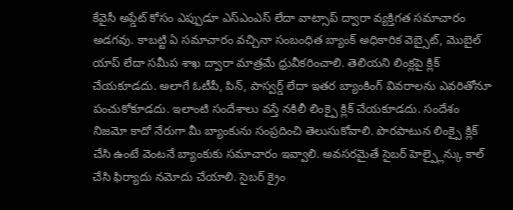కేవైసీ అప్డేట్ కోసం ఎప్పుడూ ఎస్ఎంఎస్ లేదా వాట్సాప్ ద్వారా వ్యక్తిగత సమాచారం అడగవు. కాబట్టి ఏ సమాచారం వచ్చినా సంబంధిత బ్యాంక్ అధికారిక వెబ్సైట్, మొబైల్ యాప్ లేదా సమీప శాఖ ద్వారా మాత్రమే ధ్రువీకరించాలి. తెలియని లింక్లపై క్లిక్ చేయకూడదు. అలాగే ఓటీపీ, పిన్, పాస్వర్డ్ లేదా ఇతర బ్యాంకింగ్ వివరాలను ఎవరితోనూ పంచుకోకూడదు. ఇలాంటి సందేశాలు వస్తే నకిలీ లింక్పై క్లిక్ చేయకూడదు. సందేశం నిజమో కాదో నేరుగా మీ బ్యాంకును సంప్రదించి తెలుసుకోవాలి. పొరపాటున లింక్పై క్లిక్ చేసి ఉంటే వెంటనే బ్యాంకుకు సమాచారం ఇవ్వాలి. అవసరమైతే సైబర్ హెల్ప్లైన్కు కాల్ చేసి ఫిర్యాదు నమోదు చేయాలి. సైబర్ క్రైం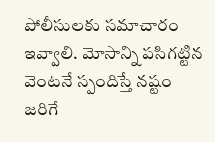పోలీసులకు సమాచారం ఇవ్వాలి. మోసాన్ని పసిగట్టిన వెంటనే స్పందిస్తే నష్టం జరిగే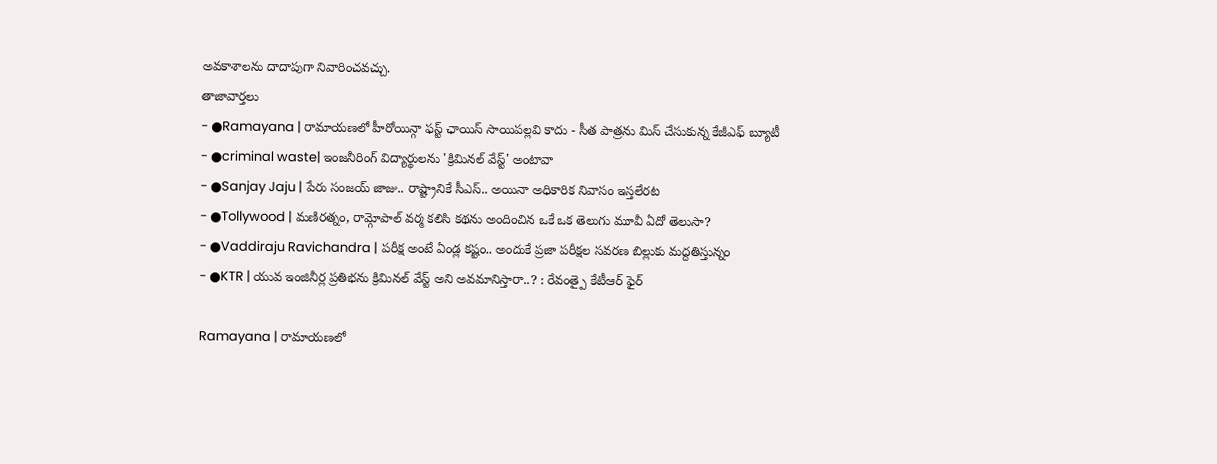అవకాశాలను దాదాపుగా నివారించవచ్చు.
తాజావార్తలు
- ●Ramayana | రామాయణలో హీరోయిన్గా ఫస్ట్ ఛాయిస్ సాయిపల్లవి కాదు - సీత పాత్రను మిస్ చేసుకున్న కేజీఎఫ్ బ్యూటీ
- ●criminal waste| ఇంజనీరింగ్ విద్యార్థులను 'క్రిమినల్ వేస్ట్' అంటావా
- ●Sanjay Jaju | పేరు సంజయ్ జాజు.. రాష్ట్రానికే సీఎస్.. అయినా అధికారిక నివాసం ఇస్తలేరట
- ●Tollywood | మణిరత్నం, రామ్గోపాల్ వర్మ కలిసి కథను అందించిన ఒకే ఒక తెలుగు మూవీ ఏదో తెలుసా?
- ●Vaddiraju Ravichandra | పరీక్ష అంటే ఏండ్ల కష్టం.. అందుకే ప్రజా పరీక్షల సవరణ బిల్లుకు మద్దతిస్తున్నం
- ●KTR | యువ ఇంజినీర్ల ప్రతిభను క్రిమినల్ వేస్ట్ అని అవమానిస్తారా..? : రేవంత్పై కేటీఆర్ ఫైర్

Ramayana | రామాయణలో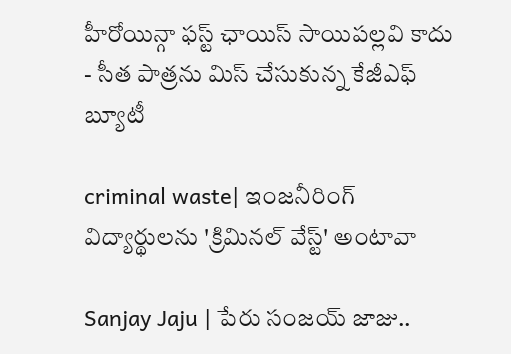హీరోయిన్గా ఫస్ట్ ఛాయిస్ సాయిపల్లవి కాదు - సీత పాత్రను మిస్ చేసుకున్న కేజీఎఫ్ బ్యూటీ

criminal waste| ఇంజనీరింగ్ విద్యార్థులను 'క్రిమినల్ వేస్ట్' అంటావా

Sanjay Jaju | పేరు సంజయ్ జాజు..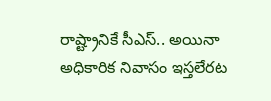రాష్ట్రానికే సీఎస్.. అయినా అధికారిక నివాసం ఇస్తలేరట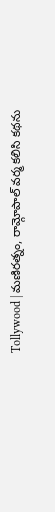Tollywood | మణిరత్నం, రామ్గోపాల్ వర్మ కలిసి కథను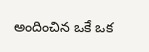అందించిన ఒకే ఒక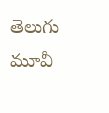తెలుగు మూవీ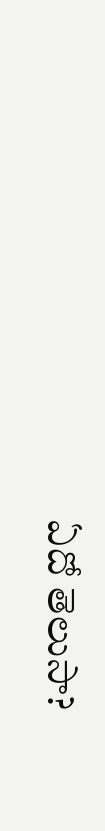ఏదో తెలుసా?